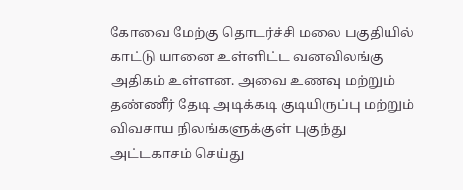கோவை மேற்கு தொடர்ச்சி மலை பகுதியில் காட்டு யானை உள்ளிட்ட வனவிலங்கு அதிகம் உள்ளன. அவை உணவு மற்றும் தண்ணீர் தேடி அடிக்கடி குடியிருப்பு மற்றும் விவசாய நிலங்களுக்குள் புகுந்து அட்டகாசம் செய்து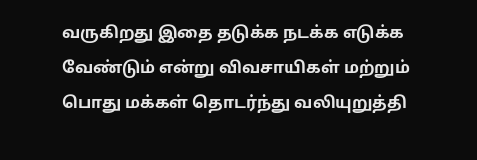வருகிறது இதை தடுக்க நடக்க எடுக்க வேண்டும் என்று விவசாயிகள் மற்றும் பொது மக்கள் தொடர்ந்து வலியுறுத்தி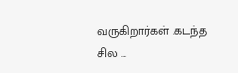வருகிறார்கள் .கடந்த சில ...